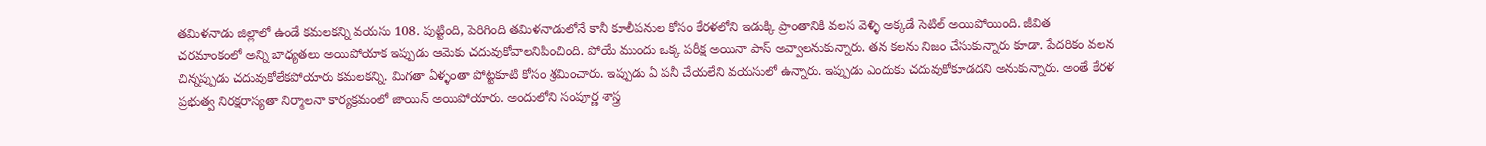తమిళనాడు జిల్లాలో ఉండే కమలకన్ని వయసు 108. పుట్టింది, పెరిగింది తమిళనాడులోనే కానీ కూలీపనుల కోసం కేరళలోని ఇడుక్కి ప్రాంతానికి వలస వెళ్ళి అక్కడే సెటిల్ అయిపోయింది. జీవిత చరమాంకంలో అన్ని బాధ్యతలు అయిపోయాక ఇప్పుడు ఆమెకు చదువుకోవాలనిపించింది. పోయే ముందు ఒక్క పరీక్ష అయినా పాస్ అవ్వాలనుకున్నారు. తన కలను నిజం చేసుకున్నారు కూడా. పేదరికం వలన చిన్నప్పుడు చదువుకోలేకపోయారు కమలకన్ని. మిగతా ఏళ్ళంతా పోట్టకూటి కోసం శ్రమించారు. ఇప్పుడు ఏ పనీ చేయలేని వయసులో ఉన్నారు. ఇప్పుడు ఎందుకు చదువుకోకూడదని అనుకున్నారు. అంతే కేరళ ప్రభుత్వ నిరక్షరాస్యతా నిర్మాలనా కార్యక్రమంలో జాయిన్ అయిపోయారు. అందులోని సంపూర్ణ శాస్త్ర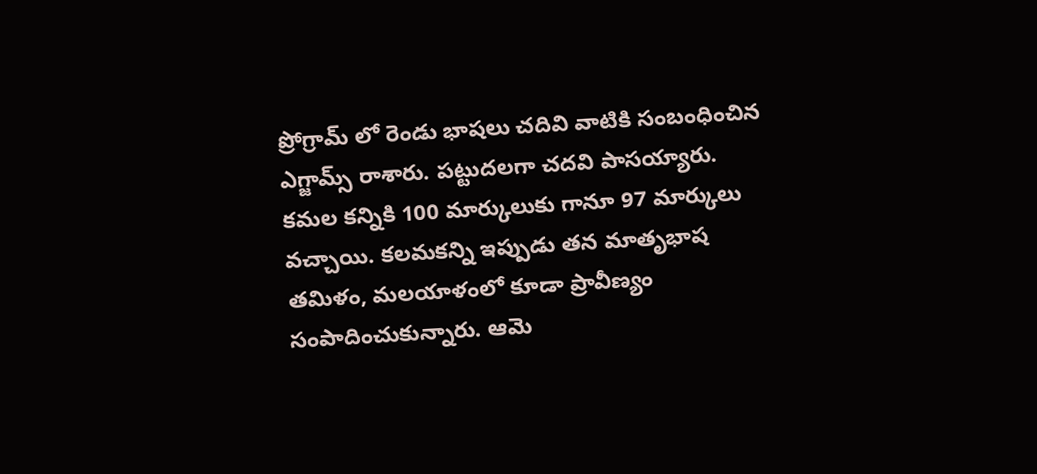ప్రోగ్రామ్ లో రెండు భాషలు చదివి వాటికి సంబంధించిన ఎగ్జామ్స్ రాశారు. పట్టుదలగా చదవి పాసయ్యారు. కమల కన్నికి 100 మార్కులుకు గానూ 97 మార్కులు వచ్చాయి. కలమకన్ని ఇప్పుడు తన మాతృభాష తమిళం, మలయాళంలో కూడా ప్రావీణ్యం సంపాదించుకున్నారు. ఆమె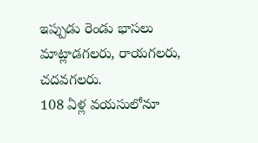ఇప్పుడు రెండు భాసలు మాట్లాడగలరు, రాయగలరు, చదవగలరు.
108 ఏళ్ల వయసులోనూ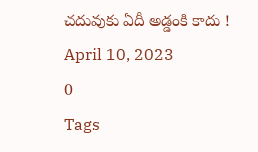చదువుకు ఏదీ అడ్డంకి కాదు !
April 10, 2023
0
Tags